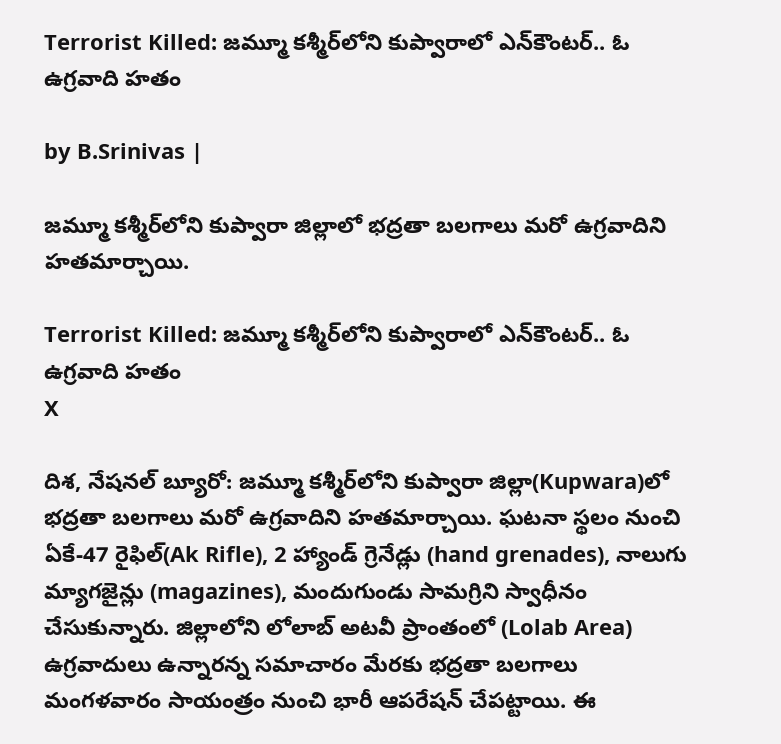Terrorist Killed: జమ్మూ కశ్మీర్‌లోని కుప్వారాలో ఎన్‌కౌంటర్.. ఓ ఉగ్రవాది హతం

by B.Srinivas |

జమ్మూ కశ్మీర్‌లోని కుప్వారా జిల్లాలో భద్రతా బలగాలు మరో ఉగ్రవాదిని హతమార్చాయి.

Terrorist Killed: జమ్మూ కశ్మీర్‌లోని కుప్వారాలో ఎన్‌కౌంటర్.. ఓ ఉగ్రవాది హతం
X

దిశ, నేషనల్ బ్యూరో: జమ్మూ కశ్మీర్‌లోని కుప్వారా జిల్లా(Kupwara)లో భద్రతా బలగాలు మరో ఉగ్రవాదిని హతమార్చాయి. ఘటనా స్థలం నుంచి ఏకే-47 రైఫిల్(Ak Rifle), 2 హ్యాండ్ గ్రెనేడ్లు (hand grenades), నాలుగు మ్యాగజైన్లు (magazines), మందుగుండు సామగ్రిని స్వాధీనం చేసుకున్నారు. జిల్లాలోని లోలాబ్ అటవీ ప్రాంతంలో (Lolab Area) ఉగ్రవాదులు ఉన్నారన్న సమాచారం మేరకు భద్రతా బలగాలు మంగళవారం సాయంత్రం నుంచి భారీ ఆపరేషన్ చేపట్టాయి. ఈ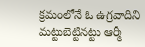క్రమంలోనే ఓ ఉగ్రవాదిని మట్టుబెట్టినట్టు ఆర్మీ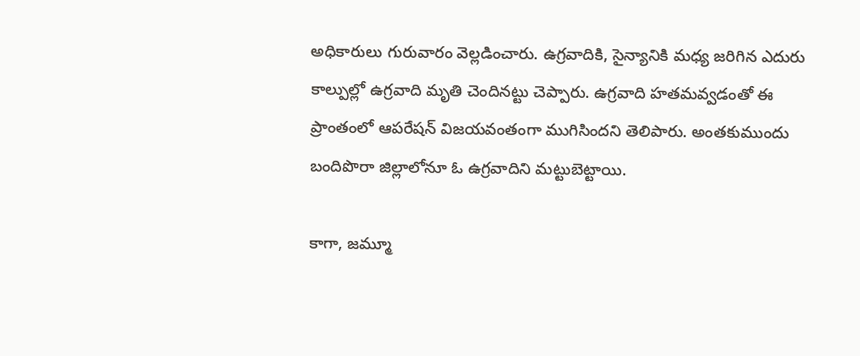అధికారులు గురువారం వెల్లడించారు. ఉగ్రవాదికి, సైన్యానికి మధ్య జరిగిన ఎదురు కాల్పుల్లో ఉగ్రవాది మృతి చెందినట్టు చెప్పారు. ఉగ్రవాది హతమవ్వడంతో ఈ ప్రాంతంలో ఆపరేషన్ విజయవంతంగా ముగిసిందని తెలిపారు. అంతకుముందు బందిపొరా జిల్లాలోనూ ఓ ఉగ్రవాదిని మట్టుబెట్టాయి.

కాగా, జమ్మూ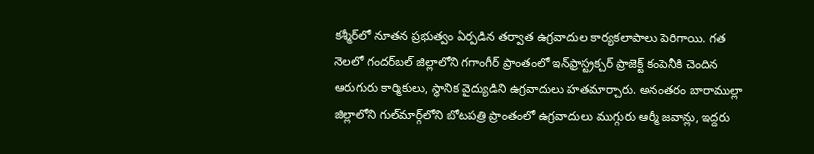కశ్మీర్‌లో నూతన ప్రభుత్వం ఏర్పడిన తర్వాత ఉగ్రవాదుల కార్యకలాపాలు పెరిగాయి. గత నెలలో గందర్‌బల్ జిల్లాలోని గగాంగీర్ ప్రాంతంలో ఇన్‌ఫ్రాస్ట్రక్చర్ ప్రాజెక్ట్ కంపెనీకి చెందిన ఆరుగురు కార్మికులు, స్థానిక వైద్యుడిని ఉగ్రవాదులు హతమార్చారు. అనంతరం బారాముల్లా జిల్లాలోని గుల్‌మార్గ్‌లోని బోటపత్రి ప్రాంతంలో ఉగ్రవాదులు ముగ్గురు ఆర్మీ జవాన్లు, ఇద్దరు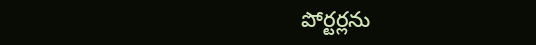పోర్టర్లను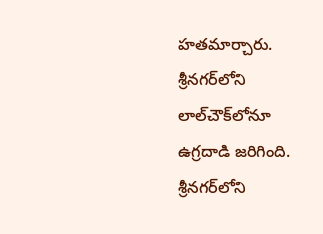హతమార్చారు. శ్రీనగర్‌లోని లాల్‌చౌక్‌లోనూ ఉగ్రదాడి జరిగింది. శ్రీనగర్‌లోని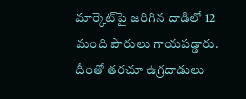మార్కెట్‌పై జరిగిన దాడిలో 12 మంది పౌరులు గాయపడ్డారు. దీంతో తరచూ ఉగ్రదాడులు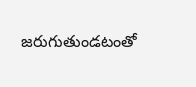జరుగుతుండటంతో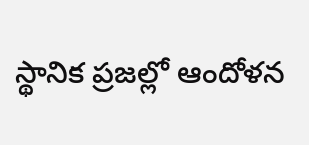స్థానిక ప్రజల్లో ఆందోళన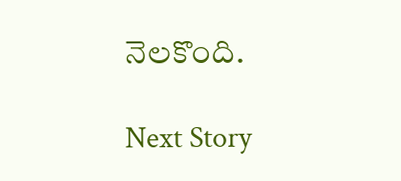నెలకొంది.

Next Story